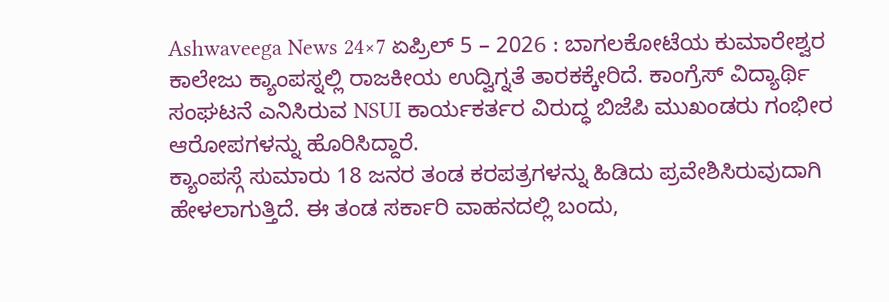Ashwaveega News 24×7 ಏಪ್ರಿಲ್ 5 – 2026 : ಬಾಗಲಕೋಟೆಯ ಕುಮಾರೇಶ್ವರ ಕಾಲೇಜು ಕ್ಯಾಂಪಸ್ನಲ್ಲಿ ರಾಜಕೀಯ ಉದ್ವಿಗ್ನತೆ ತಾರಕಕ್ಕೇರಿದೆ. ಕಾಂಗ್ರೆಸ್ ವಿದ್ಯಾರ್ಥಿ ಸಂಘಟನೆ ಎನಿಸಿರುವ NSUI ಕಾರ್ಯಕರ್ತರ ವಿರುದ್ಧ ಬಿಜೆಪಿ ಮುಖಂಡರು ಗಂಭೀರ ಆರೋಪಗಳನ್ನು ಹೊರಿಸಿದ್ದಾರೆ.
ಕ್ಯಾಂಪಸ್ಗೆ ಸುಮಾರು 18 ಜನರ ತಂಡ ಕರಪತ್ರಗಳನ್ನು ಹಿಡಿದು ಪ್ರವೇಶಿಸಿರುವುದಾಗಿ ಹೇಳಲಾಗುತ್ತಿದೆ. ಈ ತಂಡ ಸರ್ಕಾರಿ ವಾಹನದಲ್ಲಿ ಬಂದು,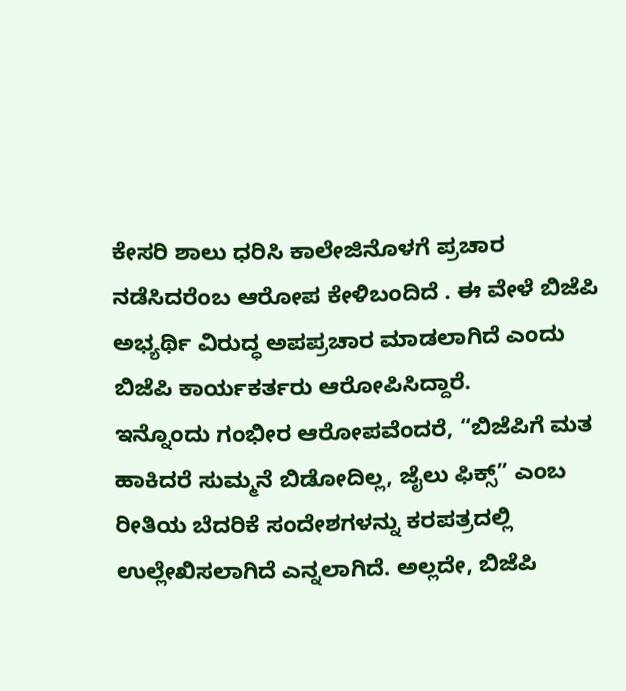ಕೇಸರಿ ಶಾಲು ಧರಿಸಿ ಕಾಲೇಜಿನೊಳಗೆ ಪ್ರಚಾರ ನಡೆಸಿದರೆಂಬ ಆರೋಪ ಕೇಳಿಬಂದಿದೆ . ಈ ವೇಳೆ ಬಿಜೆಪಿ ಅಭ್ಯರ್ಥಿ ವಿರುದ್ಧ ಅಪಪ್ರಚಾರ ಮಾಡಲಾಗಿದೆ ಎಂದು ಬಿಜೆಪಿ ಕಾರ್ಯಕರ್ತರು ಆರೋಪಿಸಿದ್ದಾರೆ.
ಇನ್ನೊಂದು ಗಂಭೀರ ಆರೋಪವೆಂದರೆ, “ಬಿಜೆಪಿಗೆ ಮತ ಹಾಕಿದರೆ ಸುಮ್ಮನೆ ಬಿಡೋದಿಲ್ಲ, ಜೈಲು ಫಿಕ್ಸ್” ಎಂಬ ರೀತಿಯ ಬೆದರಿಕೆ ಸಂದೇಶಗಳನ್ನು ಕರಪತ್ರದಲ್ಲಿ ಉಲ್ಲೇಖಿಸಲಾಗಿದೆ ಎನ್ನಲಾಗಿದೆ. ಅಲ್ಲದೇ, ಬಿಜೆಪಿ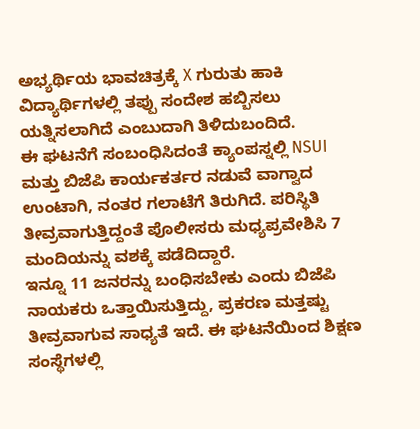ಅಭ್ಯರ್ಥಿಯ ಭಾವಚಿತ್ರಕ್ಕೆ X ಗುರುತು ಹಾಕಿ ವಿದ್ಯಾರ್ಥಿಗಳಲ್ಲಿ ತಪ್ಪು ಸಂದೇಶ ಹಬ್ಬಿಸಲು ಯತ್ನಿಸಲಾಗಿದೆ ಎಂಬುದಾಗಿ ತಿಳಿದುಬಂದಿದೆ.
ಈ ಘಟನೆಗೆ ಸಂಬಂಧಿಸಿದಂತೆ ಕ್ಯಾಂಪಸ್ನಲ್ಲಿ NSUI ಮತ್ತು ಬಿಜೆಪಿ ಕಾರ್ಯಕರ್ತರ ನಡುವೆ ವಾಗ್ವಾದ ಉಂಟಾಗಿ, ನಂತರ ಗಲಾಟೆಗೆ ತಿರುಗಿದೆ. ಪರಿಸ್ಥಿತಿ ತೀವ್ರವಾಗುತ್ತಿದ್ದಂತೆ ಪೊಲೀಸರು ಮಧ್ಯಪ್ರವೇಶಿಸಿ 7 ಮಂದಿಯನ್ನು ವಶಕ್ಕೆ ಪಡೆದಿದ್ದಾರೆ.
ಇನ್ನೂ 11 ಜನರನ್ನು ಬಂಧಿಸಬೇಕು ಎಂದು ಬಿಜೆಪಿ ನಾಯಕರು ಒತ್ತಾಯಿಸುತ್ತಿದ್ದು, ಪ್ರಕರಣ ಮತ್ತಷ್ಟು ತೀವ್ರವಾಗುವ ಸಾಧ್ಯತೆ ಇದೆ. ಈ ಘಟನೆಯಿಂದ ಶಿಕ್ಷಣ ಸಂಸ್ಥೆಗಳಲ್ಲಿ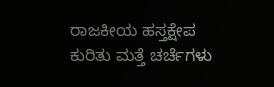ರಾಜಕೀಯ ಹಸ್ತಕ್ಷೇಪ ಕುರಿತು ಮತ್ತೆ ಚರ್ಚೆಗಳು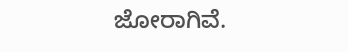ಜೋರಾಗಿವೆ.